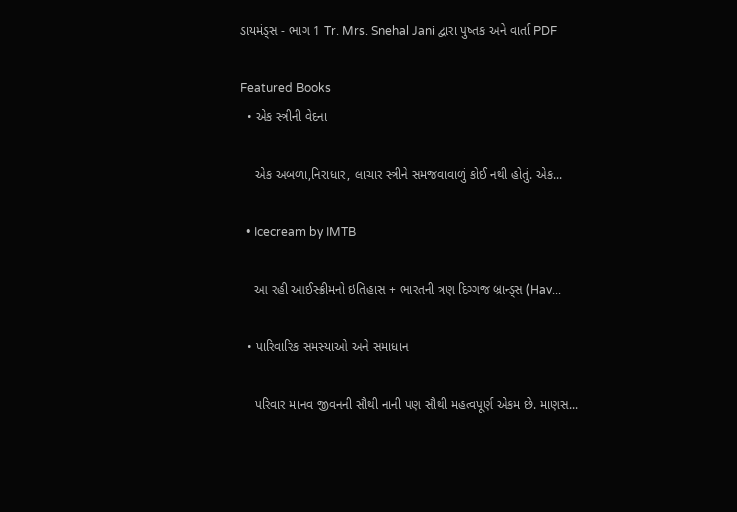ડાયમંડ્સ - ભાગ 1 Tr. Mrs. Snehal Jani દ્વારા પુષ્તક અને વાર્તા PDF

Featured Books
  • એક સ્ત્રીની વેદના

    એક અબળા,નિરાધાર, લાચાર સ્ત્રીને સમજવાવાળું કોઈ નથી હોતું. એક...

  • Icecream by IMTB

    આ રહી આઈસ્ક્રીમનો ઇતિહાસ + ભારતની ત્રણ દિગ્ગજ બ્રાન્ડ્સ (Hav...

  • પારિવારિક સમસ્યાઓ અને સમાધાન

    પરિવાર માનવ જીવનની સૌથી નાની પણ સૌથી મહત્વપૂર્ણ એકમ છે. માણસ...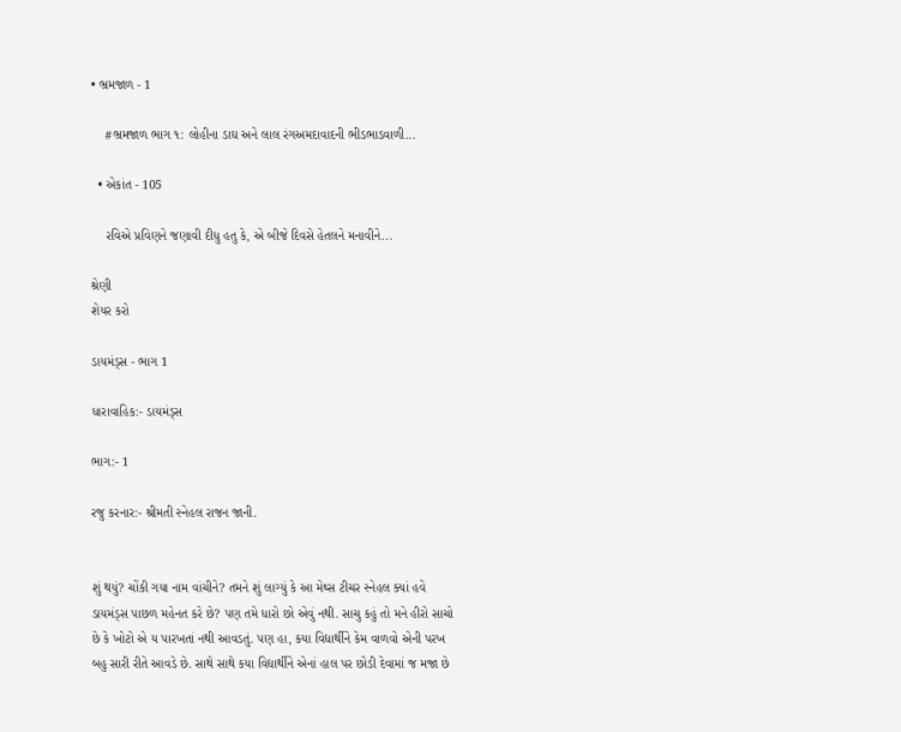• ભ્રમજાળ - 1

    #ભ્રમજાળ ભાગ ૧: લોહીના ડાઘ અને લાલ રંગઅમદાવાદની ભીડભાડવાળી...

  • એકાંત - 105

    રવિએ પ્રવિણને જણાવી દીધુ હતુ કે, એ બીજે દિવસે હેતલને મનાવીને...

શ્રેણી
શેયર કરો

ડાયમંડ્સ - ભાગ 1

ધારાવાહિક:- ડાયમંડ્સ

ભાગ:- 1

રજુ કરનાર:- શ્રીમતી સ્નેહલ રાજન જાની.


શું થયું? ચોંકી ગયા નામ વાંચીને? તમને શું લાગ્યું કે આ મેથ્સ ટીચર સ્નેહલ ક્યાં હવે ડાયમંડ્સ પાછળ મહેનત કરે છે? પણ તમે ધારો છો એવું નથી. સાચુ કહું તો મને હીરો સાચો છે કે ખોટો એ ય પારખતાં નથી આવડતું. પણ હા, કયા વિદ્યાર્થીને કેમ વાળવો એની પરખ બહુ સારી રીતે આવડે છે. સાથે સાથે કયા વિદ્યાર્થીને એનાં હાલ પર છોડી દેવામાં જ મજા છે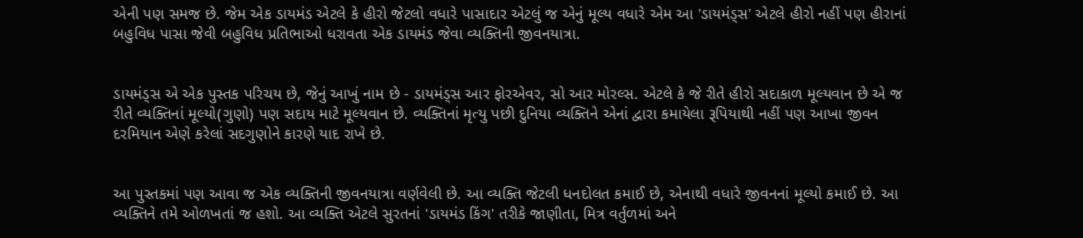એની પણ સમજ છે. જેમ એક ડાયમંડ એટલે કે હીરો જેટલો વધારે પાસાદાર એટલું જ એનું મૂલ્ય વધારે એમ આ 'ડાયમંડ્સ' એટલે હીરો નહીં પણ હીરાનાં બહુવિધ પાસા જેવી બહુવિધ પ્રતિભાઓ ધરાવતા એક ડાયમંડ જેવા વ્યક્તિની જીવનયાત્રા.


ડાયમંડ્સ એ એક પુસ્તક પરિચય છે, જેનું આખું નામ છે - ડાયમંડ્સ આર ફોરએવર, સો આર મોરલ્સ. એટલે કે જે રીતે હીરો સદાકાળ મૂલ્યવાન છે એ જ રીતે વ્યક્તિનાં મૂલ્યો(ગુણો) પણ સદાય માટે મૂલ્યવાન છે. વ્યક્તિનાં મૃત્યુ પછી દુનિયા વ્યક્તિને એનાં દ્વારા કમાયેલા રૂપિયાથી નહીં પણ આખા જીવન દરમિયાન એણે કરેલાં સદગુણોને કારણે યાદ રાખે છે.


આ પુસ્તકમાં પણ આવા જ એક વ્યક્તિની જીવનયાત્રા વર્ણવેલી છે. આ વ્યક્તિ જેટલી ધનદોલત કમાઈ છે, એનાથી વધારે જીવનનાં મૂલ્યો કમાઈ છે. આ વ્યક્તિને તમે ઓળખતાં જ હશો. આ વ્યક્તિ એટલે સુરતનાં 'ડાયમંડ કિંગ' તરીકે જાણીતા, મિત્ર વર્તુળમાં અને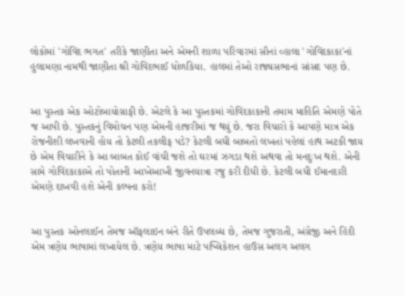લોકોમાં 'ગોવિંદ ભગત' તરીકે જાણીતા અને એમની શાળા પરિવારમાં સૌનાં વ્હાલા 'ગોવિંદકાકા'નાં હુલામણા નામથી જાણીતા શ્રી ગોવિંદભાઈ ધોળકિયા. હાલમાં તેઓ રાજ્યસભાનાં સાંસદ પણ છે.


આ પુસ્તક એક ઓટોબાયોગ્રાફી છે. એટલે કે આ પુસ્તકમાં ગોવિંદકાકાની તમામ માહિતિ એમણે પોતે જ આપી છે. પુસ્તકનું વિમોચન પણ એમની હાજરીમાં જ થયું છે. જરા વિચારો કે આપણે માત્ર એક રોજનીશી લખવાની હોય તો કેટલી તકલીફ પડે? કેટલી બધી બાબતો લખતાં પહેલાં હાથ અટકી જાય છે એમ વિચારીને કે આ બાબત કોઈ વાંચી જશે તો ઘરમાં ઝગડા થશે અથવા તો મનદુઃખ થશે. એની સામે ગોવિંદકાકાએ તો પોતાની આખેઆખી જીવનયાત્રા રજુ કરી દીધી છે. કેટલી બધી ઈમાનદારી એમણે દાખવી હશે એની કલ્પના કરો!


આ પુસ્તક ઓનલાઈન તેમજ ઑફલાઇન બંને રીતે ઉપલબ્ધ છે, તેમજ ગુજરાતી, અંગ્રેજી અને હિંદી એમ ત્રણેય ભાષામાં લખાયેલ છે. ત્રણેય ભાષા માટે પબ્લિકેશન હાઉસ અલગ અલગ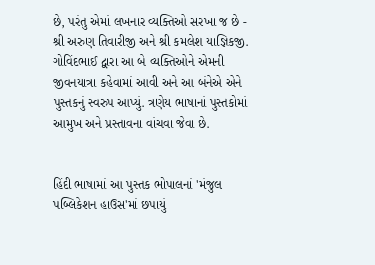છે, પરંતુ એમાં લખનાર વ્યક્તિઓ સરખા જ છે - શ્રી અરુણ તિવારીજી અને શ્રી કમલેશ યાજ્ઞિકજી. ગોવિંદભાઈ દ્વારા આ બે વ્યક્તિઓને એમની જીવનયાત્રા કહેવામાં આવી અને આ બંનેએ એને પુસ્તકનું સ્વરુપ આપ્યું. ત્રણેય ભાષાનાં પુસ્તકોમાં આમુખ અને પ્રસ્તાવના વાંચવા જેવા છે.


હિંદી ભાષામાં આ પુસ્તક ભોપાલનાં 'મંજુલ પબ્લિકેશન હાઉસ'માં છપાયું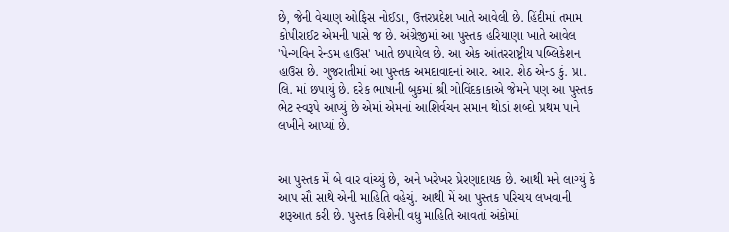છે, જેની વેચાણ ઓફિસ નોઈડા, ઉત્તરપ્રદેશ ખાતે આવેલી છે. હિંદીમાં તમામ કોપીરાઈટ એમની પાસે જ છે. અંગ્રેજીમાં આ પુસ્તક હરિયાણા ખાતે આવેલ 'પેન્ગવિન રેન્ડમ હાઉસ' ખાતે છપાયેલ છે. આ એક આંતરરાષ્ટ્રીય પબ્લિકેશન હાઉસ છે. ગુજરાતીમાં આ પુસ્તક અમદાવાદનાં આર. આર. શેઠ એન્ડ કું. પ્રા. લિ. માં છપાયું છે. દરેક ભાષાની બુકમાં શ્રી ગોવિંદકાકાએ જેમને પણ આ પુસ્તક ભેટ સ્વરૂપે આપ્યું છે એમાં એમનાં આશિર્વચન સમાન થોડાં શબ્દો પ્રથમ પાને લખીને આપ્યાં છે.


આ પુસ્તક મેં બે વાર વાંચ્યું છે, અને ખરેખર પ્રેરણાદાયક છે. આથી મને લાગ્યું કે આપ સૌ સાથે એની માહિતિ વહેચું. આથી મેં આ પુસ્તક પરિચય લખવાની શરૂઆત કરી છે. પુસ્તક વિશેની વધુ માહિતિ આવતાં અંકોમાં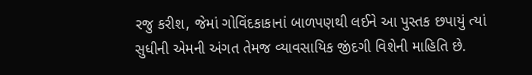રજુ કરીશ, જેમાં ગોવિંદકાકાનાં બાળપણથી લઈને આ પુસ્તક છપાયું ત્યાં સુધીની એમની અંગત તેમજ વ્યાવસાયિક જીંદગી વિશેની માહિતિ છે.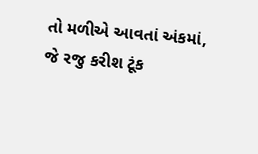તો મળીએ આવતાં અંકમાં, જે રજુ કરીશ ટૂંક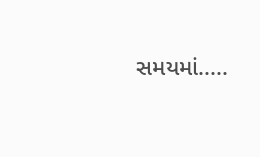સમયમાં.....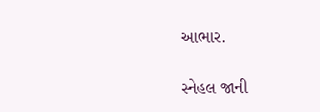આભાર.

સ્નેહલ જાની